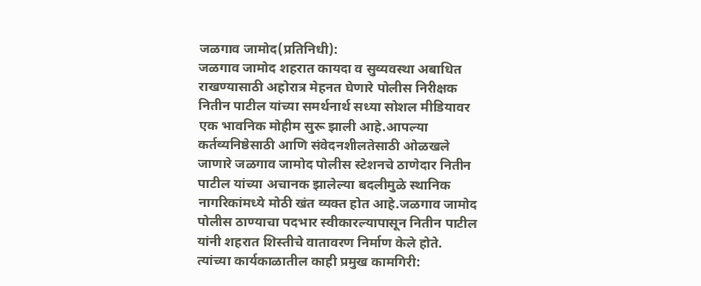जळगाव जामोद(प्रतिनिधी):
जळगाव जामोद शहरात कायदा व सुव्यवस्था अबाधित राखण्यासाठी अहोरात्र मेहनत घेणारे पोलीस निरीक्षक नितीन पाटील यांच्या समर्थनार्थ सध्या सोशल मीडियावर एक भावनिक मोहीम सुरू झाली आहे.आपल्या कर्तव्यनिष्ठेसाठी आणि संवेदनशीलतेसाठी ओळखले जाणारे जळगाव जामोद पोलीस स्टेशनचे ठाणेदार नितीन पाटील यांच्या अचानक झालेल्या बदलीमुळे स्थानिक नागरिकांमध्ये मोठी खंत व्यक्त होत आहे.जळगाव जामोद पोलीस ठाण्याचा पदभार स्वीकारल्यापासून नितीन पाटील यांनी शहरात शिस्तीचे वातावरण निर्माण केले होते.
त्यांच्या कार्यकाळातील काही प्रमुख कामगिरी: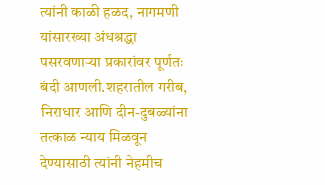त्यांनी काळी हळद, नागमणी यांसारख्या अंधश्रद्धा पसरवणाऱ्या प्रकारांवर पूर्णतः बंदी आणली.शहरातील गरीब, निराधार आणि दीन-दुबळ्यांना तत्काळ न्याय मिळवून देण्यासाठी त्यांनी नेहमीच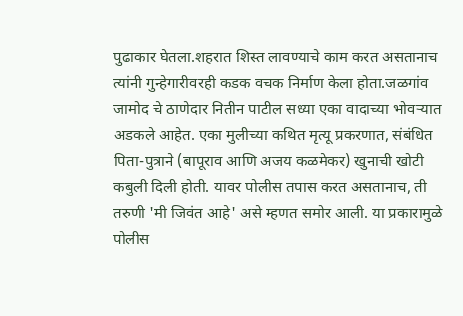पुढाकार घेतला.शहरात शिस्त लावण्याचे काम करत असतानाच त्यांनी गुन्हेगारीवरही कडक वचक निर्माण केला होता.जळगांव जामोद चे ठाणेदार नितीन पाटील सध्या एका वादाच्या भोवऱ्यात अडकले आहेत. एका मुलीच्या कथित मृत्यू प्रकरणात, संबंधित पिता-पुत्राने (बापूराव आणि अजय कळमेकर) खुनाची खोटी कबुली दिली होती. यावर पोलीस तपास करत असतानाच, ती तरुणी 'मी जिवंत आहे' असे म्हणत समोर आली. या प्रकारामुळे पोलीस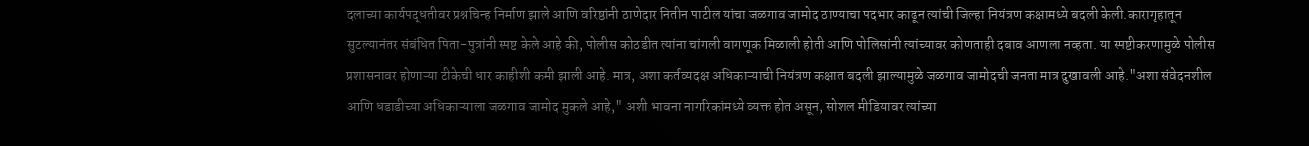दलाच्या कार्यपद्धतीवर प्रश्नचिन्ह निर्माण झाले आणि वरिष्ठांनी ठाणेदार नितीन पाटील यांचा जळगाव जामोद ठाण्याचा पदभार काढून त्यांची जिल्हा नियंत्रण कक्षामध्ये बदली केली.कारागृहातून सुटल्यानंतर संबंधित पिता-पुत्रांनी स्पष्ट केले आहे की, पोलीस कोठडीत त्यांना चांगली वागणूक मिळाली होती आणि पोलिसांनी त्यांच्यावर कोणताही दबाव आणला नव्हता. या स्पष्टीकरणामुळे पोलीस प्रशासनावर होणाऱ्या टीकेची धार काहीशी कमी झाली आहे. मात्र, अशा कर्तव्यदक्ष अधिकाऱ्याची नियंत्रण कक्षात बदली झाल्यामुळे जळगाव जामोदची जनता मात्र दुखावली आहे."अशा संवेदनशील आणि धडाडीच्या अधिकाऱ्याला जळगाव जामोद मुकले आहे," अशी भावना नागरिकांमध्ये व्यक्त होत असून, सोशल मीडियावर त्यांच्या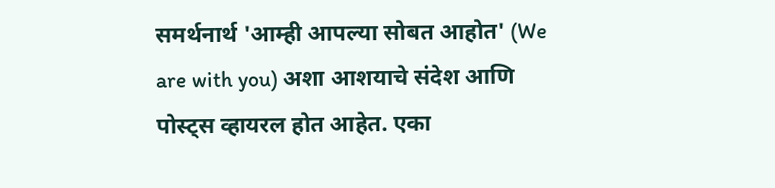समर्थनार्थ 'आम्ही आपल्या सोबत आहोत' (We are with you) अशा आशयाचे संदेश आणि पोस्ट्स व्हायरल होत आहेत. एका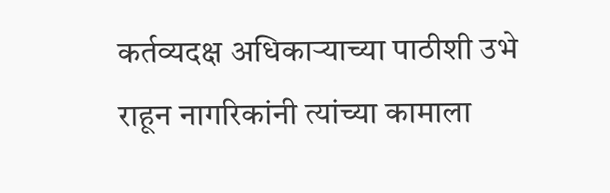कर्तव्यदक्ष अधिकाऱ्याच्या पाठीशी उभे राहून नागरिकांनी त्यांच्या कामाला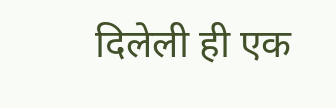दिलेली ही एक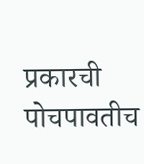प्रकारची पोचपावतीच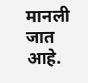मानली जात आहे.